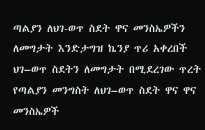ጣልያን ለህገ-ወጥ ስደት ዋና መንስኤዎችን ለመግታት እንድታግዝ ኬንያ ጥሪ አቀረበች
ህገ–ወጥ ስደትን ለመግታት በሚደረገው ጥረት የጣልያን መንግስት ለህገ–ወጥ ስደት ዋና ዋና መንስኤዎች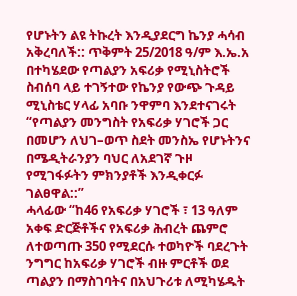የሆኑትን ልዩ ትኩረት እንዲያደርግ ኬንያ ሓሳብ አቅረባለች:: ጥቅምት 25/2018 ዓ/ም እ.ኤ.አ በተካሄደው የጣልያን አፍሪቃ የሚኒስትሮች ስብሰባ ላይ ተገኝተው የኬንያ የውጭ ጉዳይ ሚኒስቴር ሃላፊ አባቡ ንዋምባ እንደተናገሩት “የጣልያን መንግስት የአፍሪቃ ሃገሮች ጋር በመሆን ለህገ–ወጥ ስደት መንስኤ የሆኑትንና በሜዲትራንያን ባህር ለአደገኛ ጉዞ የሚገፋፉትን ምክንያቶች እንዲቀርፉ ገልፀዋል::”
ሓላፊው “ከ46 የአፍሪቃ ሃገሮች ፣ 13 ዓለም አቀፍ ድርጅቶችና የአፍሪቃ ሕብረት ጨምሮ ለተወጣጡ 350 የሚደርሱ ተወካዮች ባደረጉት ንግግር ከአፍሪቃ ሃገሮች ብዙ ምርቶች ወደ ጣልያን በማስገባትና በአህጉሪቱ ለሚካሄዱት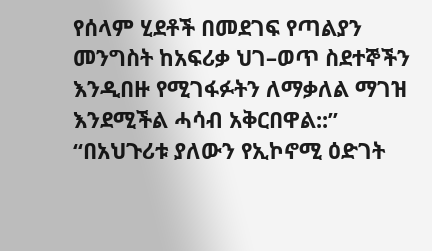የሰላም ሂደቶች በመደገፍ የጣልያን መንግስት ከአፍሪቃ ህገ–ወጥ ስደተኞችን እንዲበዙ የሚገፋፉትን ለማቃለል ማገዝ እንደሚችል ሓሳብ አቅርበዋል::”
“በአህጉሪቱ ያለውን የኢኮኖሚ ዕድገት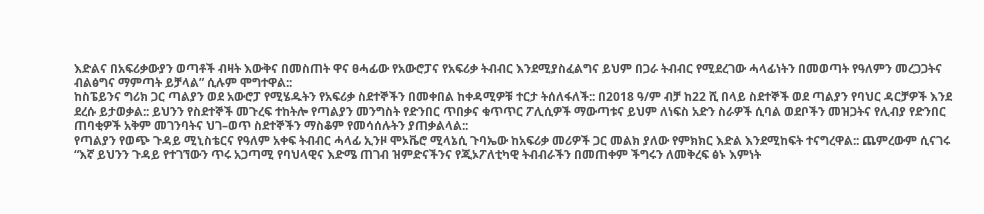እድልና በአፍሪቃውያን ወጣቶች ብዛት እውቅና በመስጠት ዋና ፀሓፊው የአውሮፓና የአፍሪቃ ትብብር እንደሚያስፈልግና ይህም በጋራ ትብብር የሚደረገው ሓላፊነትን በመወጣት የዓለምን መረጋጋትና ብልፅግና ማምጣት ይቻላል” ሲሉም ሞግተዋል::
ከስፔይንና ግሪክ ጋር ጣልያን ወደ አውሮፓ የሚሄዱትን የአፍሪቃ ስደተኞችን በመቀበል ከቀዳሚዎቹ ተርታ ትሰለፋለች:: በ2018 ዓ/ም ብቻ ከ22 ሺ በላይ ስደተኞች ወደ ጣልያን የባህር ዳርቻዎች እንደ ደረሱ ይታወቃል:: ይህንን የስደተኞች መጉረፍ ተከትሎ የጣልያን መንግስት የድንበር ጥበቃና ቁጥጥር ፖሊሲዎች ማውጣቱና ይህም ለነፍስ አድን ስራዎች ሲባል ወደቦችን መዝጋትና የሊብያ የድንበር ጠባቂዎች አቅም መገንባትና ህገ–ወጥ ስደተኞችን ማስቆም የመሳሰሉትን ያጠቃልላል::
የጣልያን የወጭ ጉዳይ ሚኒስቴርና የዓለም አቀፍ ትብብር ሓላፊ ኢንዞ ሞኦቬሮ ሚላኔሲ ጉባኤው ከአፍሪቃ መሪዎች ጋር መልክ ያለው የምክክር እድል እንደሚከፍት ተናግረዋል:: ጨምረውም ሲናገሩ “እኛ ይህንን ጉዳይ የተገኘውን ጥሩ አጋጣሚ የባህላዊና እድሜ ጠገብ ዝምድናችንና የጂኦፖለቲካዊ ትብብራችን በመጠቀም ችግሩን ለመቅረፍ ፅኑ እምነት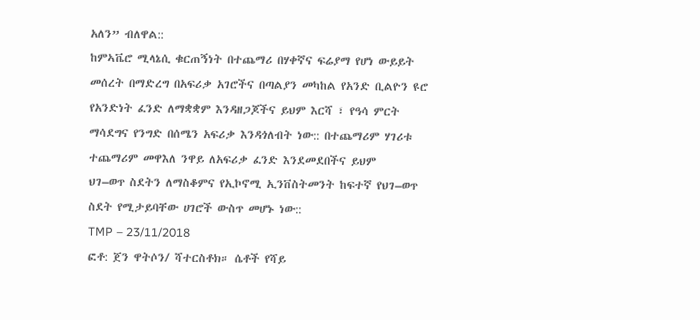አለን” ብለዋል::
ከምኣቬሮ ሚላኔሲ ቁርጠኝነት በተጨማሪ በሃቀኛና ፍሬያማ የሆነ ውይይት መሰረት በማድረግ በአፍሪቃ አገሮችና በጣልያን መካከል የአንድ ቢልዮን ዩሮ የአንድነት ፈንድ ለማቋቋም እንዳዘጋጆችና ይህም እርሻ ፣ የዓሳ ምርት ማሳደግና የንግድ በሰሜን አፍሪቃ እንዳጎለብት ነው:: በተጨማሪም ሃገሪቱ ተጨማሪም መዋእለ ንዋይ ለአፍሪቃ ፈንድ እንደመደበችና ይህም
ህገ–ወጥ ስደትን ለማስቆምና የኢኮኖሚ ኢንቨስትመንት ከፍተኛ የህገ–ወጥ ስደት የሚታይባቸው ሀገሮች ውስጥ መሆኑ ነው::
TMP – 23/11/2018
ፎቶ: ጀን ዋትሶን/ ሻተርስቶክ። ሴቶች የሻይ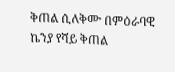ቅጠል ሲለቅሙ በምዕራባዊ ኬንያ የሻይ ቅጠል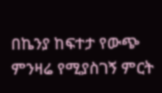በኬንያ ከፍተታ የውጭ ምንዛሬ የሚያስገኝ ምርት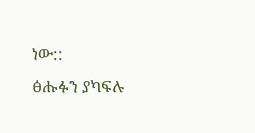ነው::
ፅሑፉን ያካፍሉ